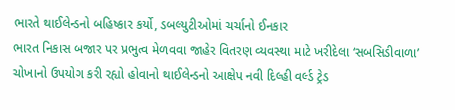ભારતે થાઈલેન્ડનો બહિષ્કાર કર્યો, ડબલ્યુટીઓમાં ચર્ચાનો ઈનકાર
ભારત નિકાસ બજાર પર પ્રભુત્વ મેળવવા જાહેર વિતરણ વ્યવસ્થા માટે ખરીદેલા ‘સબસિડીવાળા’ ચોખાનો ઉપયોગ કરી રહ્યો હોવાનો થાઈલેન્ડનો આક્ષેપ નવી દિલ્હી વર્લ્ડ ટ્રેડ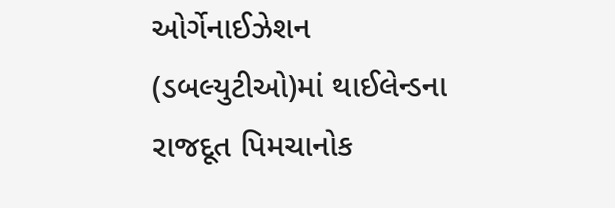ઓર્ગેનાઈઝેશન (ડબલ્યુટીઓ)માં થાઈલેન્ડના રાજદૂત પિમચાનોક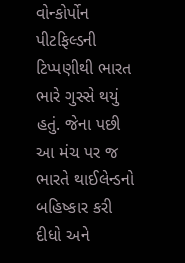વોન્કોર્પોન પીટફિલ્ડની ટિપ્પણીથી ભારત ભારે ગુસ્સે થયું હતું. જેના પછી આ મંચ પર જ ભારતે થાઈલેન્ડનો બહિષ્કાર કરી દીધો અને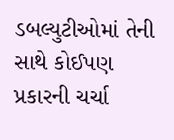ડબલ્યુટીઓમાં તેની સાથે કોઈપણ પ્રકારની ચર્ચા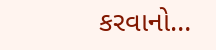કરવાનો…